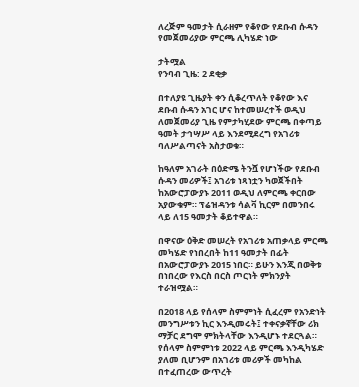ለረጅም ዓመታት ሲራዘም የቆየው የደቡብ ሱዳን የመጀመሪያው ምርጫ ሊካሄድ ነው

ታትሟል
የንባብ ጊዜ: 2 ደቂቃ

በተለያዩ ጊዜያት ቀን ሲቆረጥለት የቆየው እና ደቡብ ሱዳን አገር ሆና ከተመሠረተች ወዲህ ለመጀመሪያ ጊዜ የምታካሂደው ምርጫ በቀጣይ ዓመት ታኅሣሥ ላይ እንደሚደረግ የአገሪቱ ባለሥልጣናት አስታወቁ።

ከዓለም አገራት በዕድሜ ትንሿ የሆነችው የደቡብ ሱዳን መሪዎች፤ አገሪቱ ነጻነቷን ካወጀችበት ከአውሮፓውያኑ 2011 ወዲህ ለምርጫ ቀርበው አያውቁም። ፕሬዝዳንቱ ሳልቫ ኪርም በመንበሩ ላይ ለ15 ዓመታት ቆይተዋል።

በዋናው ዕቅድ መሠረት የአገሪቱ አጠቃላይ ምርጫ መካሄድ የነበረበት ከ11 ዓመታት በፊት በአውሮፓውያኑ 2015 ነበር። ይሁን እንጂ በወቅቱ በነበረው የእርስ በርስ ጦርነት ምክንያት ተራዝሟል።

በ2018 ላይ የሰላም ስምምነት ሲፈረም የአንድነት መንግሥቱን ኪር እንዲመሩት፤ ተቀናቃኛቸው ሪክ ማቻር ደግሞ ምክትላቸው እንዲሆኑ ተደርጓል። የሰላም ስምምነቱ 2022 ላይ ምርጫ እንዲካሄድ ያለመ ቢሆንም በአገሪቱ መሪዎች መካከል በተፈጠረው ውጥረት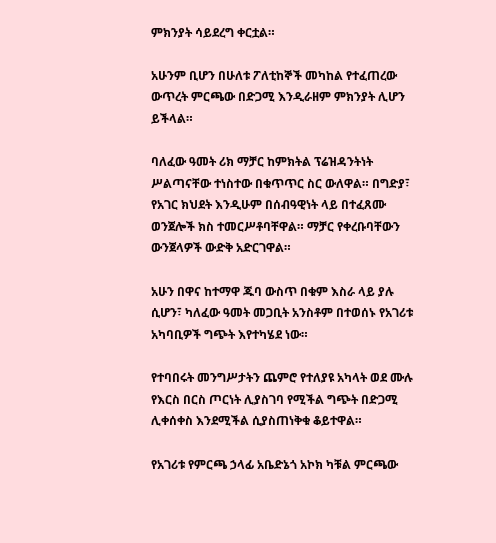ምክንያት ሳይደረግ ቀርቷል።

አሁንም ቢሆን በሁለቱ ፖለቲከኞች መካከል የተፈጠረው ውጥረት ምርጫው በድጋሚ እንዲራዘም ምክንያት ሊሆን ይችላል።

ባለፈው ዓመት ሪክ ማቻር ከምክትል ፕሬዝዳንትነት ሥልጣናቸው ተነስተው በቁጥጥር ስር ውለዋል። በግድያ፣ የአገር ክህደት እንዲሁም በሰብዓዊነት ላይ በተፈጸሙ ወንጀሎች ክስ ተመርሥቶባቸዋል። ማቻር የቀረቡባቸውን ውንጀላዎች ውድቅ አድርገዋል።

አሁን በዋና ከተማዋ ጁባ ውስጥ በቁም እስራ ላይ ያሉ ሲሆን፣ ካለፈው ዓመት መጋቢት አንስቶም በተወሰኑ የአገሪቱ አካባቢዎች ግጭት እየተካሄደ ነው።

የተባበሩት መንግሥታትን ጨምሮ የተለያዩ አካላት ወደ ሙሉ የእርስ በርስ ጦርነት ሊያስገባ የሚችል ግጭት በድጋሚ ሊቀሰቀስ እንደሚችል ሲያስጠነቅቁ ቆይተዋል።

የአገሪቱ የምርጫ ኃላፊ አቤድኔጎ አኮክ ካቹል ምርጫው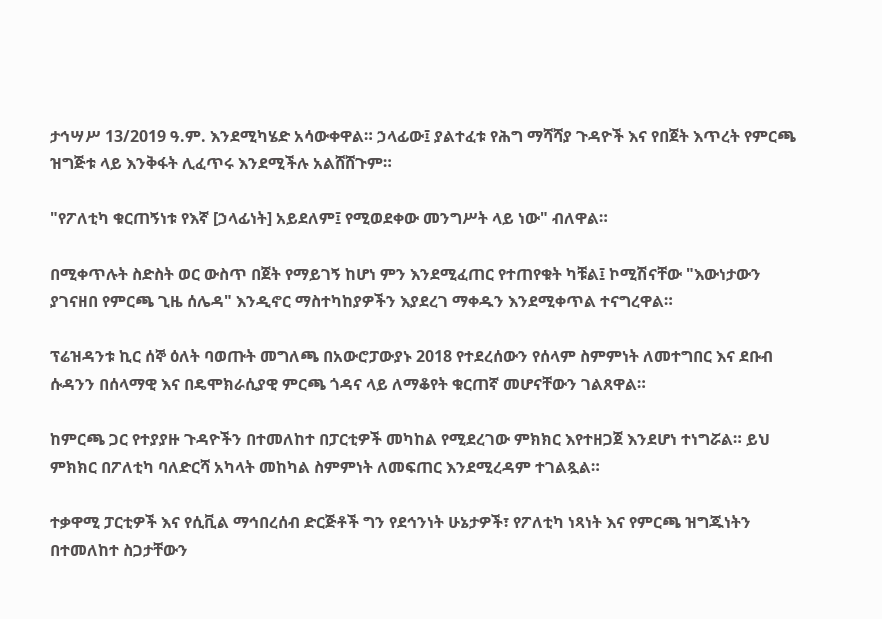ታኅሣሥ 13/2019 ዓ.ም. እንደሚካሄድ አሳውቀዋል። ኃላፊው፤ ያልተፈቱ የሕግ ማሻሻያ ጉዳዮች እና የበጀት እጥረት የምርጫ ዝግጅቱ ላይ እንቅፋት ሊፈጥሩ እንደሚችሉ አልሸሸጉም።

"የፖለቲካ ቁርጠኝነቱ የእኛ [ኃላፊነት] አይደለም፤ የሚወደቀው መንግሥት ላይ ነው" ብለዋል።

በሚቀጥሉት ስድስት ወር ውስጥ በጀት የማይገኝ ከሆነ ምን እንደሚፈጠር የተጠየቁት ካቹል፤ ኮሚሽናቸው "እውነታውን ያገናዘበ የምርጫ ጊዜ ሰሌዳ" እንዲኖር ማስተካከያዎችን እያደረገ ማቀዱን እንደሚቀጥል ተናግረዋል።

ፕሬዝዳንቱ ኪር ሰኞ ዕለት ባወጡት መግለጫ በአውሮፓውያኑ 2018 የተደረሰውን የሰላም ስምምነት ለመተግበር እና ደቡብ ሱዳንን በሰላማዊ እና በዴሞክራሲያዊ ምርጫ ጎዳና ላይ ለማቆየት ቁርጠኛ መሆናቸውን ገልጸዋል።

ከምርጫ ጋር የተያያዙ ጉዳዮችን በተመለከተ በፓርቲዎች መካከል የሚደረገው ምክክር እየተዘጋጀ እንደሆነ ተነግሯል። ይህ ምክክር በፖለቲካ ባለድርሻ አካላት መከካል ስምምነት ለመፍጠር እንደሚረዳም ተገልጿል።

ተቃዋሚ ፓርቲዎች እና የሲቪል ማኅበረሰብ ድርጅቶች ግን የደኅንነት ሁኔታዎች፣ የፖለቲካ ነጻነት እና የምርጫ ዝግጁነትን በተመለከተ ስጋታቸውን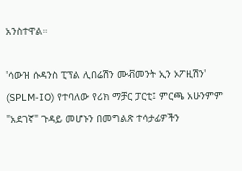አንስተዋል።

'ሳውዝ ሱዳንስ ፒፕል ሊበሬሽን ሙቭመንት ኢን ኦፖዚሽን' (SPLM-IO) የተባለው የሪክ ማቻር ፓርቲ፤ ምርጫ አሁንምም "አደገኛ" ጉዳይ መሆኑን በመግልጽ ተሳታፊዎችን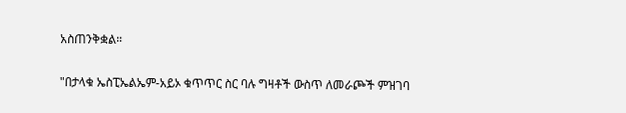አስጠንቅቋል።

"በታላቁ ኤስፒኤልኤም-አይኦ ቁጥጥር ስር ባሉ ግዛቶች ውስጥ ለመራጮች ምዝገባ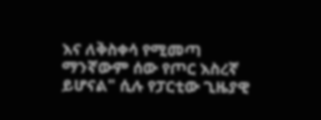እና ለቅስቀሳ የሚመጣ ማንኛውም ሰው የጦር እስረኛ ይሆናል" ሲሉ የፓርቲው ጊዜያዊ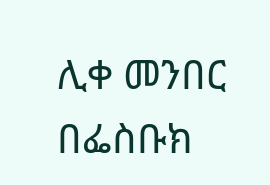ሊቀ መንበር በፌስቡክ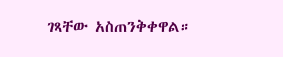ገጻቸው አስጠንቅቀዋል።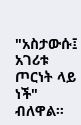"አስታውሱ፤ አገሪቱ ጦርነት ላይ ነች" ብለዋል።